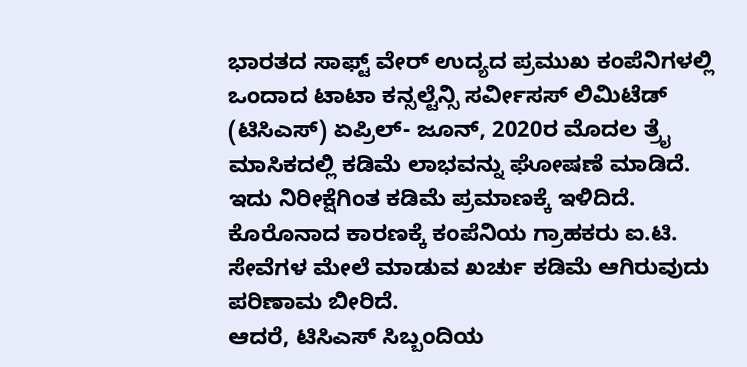ಭಾರತದ ಸಾಫ್ಟ್ ವೇರ್ ಉದ್ಯದ ಪ್ರಮುಖ ಕಂಪೆನಿಗಳಲ್ಲಿ ಒಂದಾದ ಟಾಟಾ ಕನ್ಸಲ್ಟೆನ್ಸಿ ಸರ್ವೀಸಸ್ ಲಿಮಿಟೆಡ್ (ಟಿಸಿಎಸ್) ಏಪ್ರಿಲ್- ಜೂನ್, 2020ರ ಮೊದಲ ತ್ರೈ ಮಾಸಿಕದಲ್ಲಿ ಕಡಿಮೆ ಲಾಭವನ್ನು ಘೋಷಣೆ ಮಾಡಿದೆ. ಇದು ನಿರೀಕ್ಷೆಗಿಂತ ಕಡಿಮೆ ಪ್ರಮಾಣಕ್ಕೆ ಇಳಿದಿದೆ. ಕೊರೊನಾದ ಕಾರಣಕ್ಕೆ ಕಂಪೆನಿಯ ಗ್ರಾಹಕರು ಐ.ಟಿ. ಸೇವೆಗಳ ಮೇಲೆ ಮಾಡುವ ಖರ್ಚು ಕಡಿಮೆ ಆಗಿರುವುದು ಪರಿಣಾಮ ಬೀರಿದೆ.
ಆದರೆ, ಟಿಸಿಎಸ್ ಸಿಬ್ಬಂದಿಯ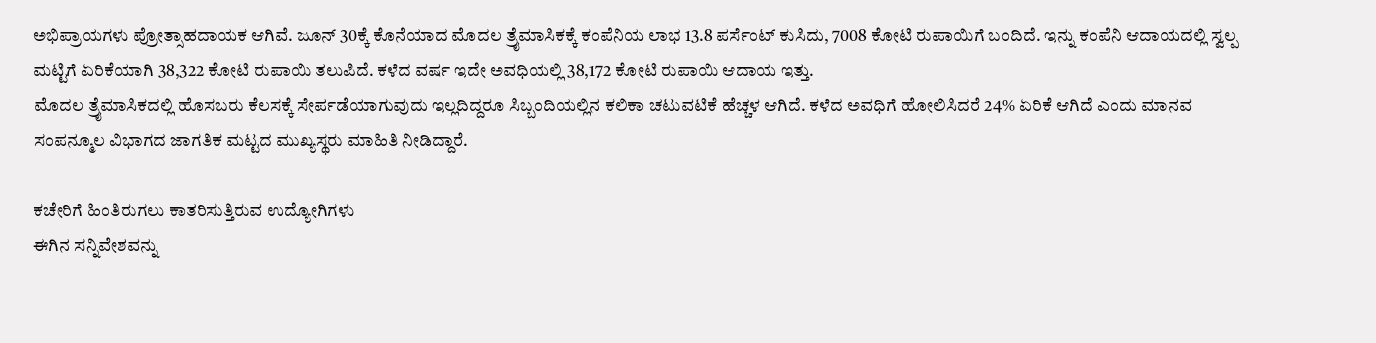ಅಭಿಪ್ರಾಯಗಳು ಪ್ರೋತ್ಸಾಹದಾಯಕ ಆಗಿವೆ. ಜೂನ್ 30ಕ್ಕೆ ಕೊನೆಯಾದ ಮೊದಲ ತ್ರೈಮಾಸಿಕಕ್ಕೆ ಕಂಪೆನಿಯ ಲಾಭ 13.8 ಪರ್ಸೆಂಟ್ ಕುಸಿದು, 7008 ಕೋಟಿ ರುಪಾಯಿಗೆ ಬಂದಿದೆ. ಇನ್ನು ಕಂಪೆನಿ ಆದಾಯದಲ್ಲಿ ಸ್ವಲ್ಪ ಮಟ್ಟಿಗೆ ಏರಿಕೆಯಾಗಿ 38,322 ಕೋಟಿ ರುಪಾಯಿ ತಲುಪಿದೆ. ಕಳೆದ ವರ್ಷ ಇದೇ ಅವಧಿಯಲ್ಲಿ 38,172 ಕೋಟಿ ರುಪಾಯಿ ಆದಾಯ ಇತ್ತು.
ಮೊದಲ ತ್ರೈಮಾಸಿಕದಲ್ಲಿ ಹೊಸಬರು ಕೆಲಸಕ್ಕೆ ಸೇರ್ಪಡೆಯಾಗುವುದು ಇಲ್ಲದಿದ್ದರೂ ಸಿಬ್ಬಂದಿಯಲ್ಲಿನ ಕಲಿಕಾ ಚಟುವಟಿಕೆ ಹೆಚ್ಚಳ ಆಗಿದೆ. ಕಳೆದ ಅವಧಿಗೆ ಹೋಲಿಸಿದರೆ 24% ಏರಿಕೆ ಆಗಿದೆ ಎಂದು ಮಾನವ ಸಂಪನ್ಮೂಲ ವಿಭಾಗದ ಜಾಗತಿಕ ಮಟ್ಟದ ಮುಖ್ಯಸ್ಥರು ಮಾಹಿತಿ ನೀಡಿದ್ದಾರೆ.

ಕಚೇರಿಗೆ ಹಿಂತಿರುಗಲು ಕಾತರಿಸುತ್ತಿರುವ ಉದ್ಯೋಗಿಗಳು
ಈಗಿನ ಸನ್ನಿವೇಶವನ್ನು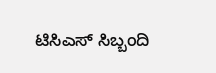ಟಿಸಿಎಸ್ ಸಿಬ್ಬಂದಿ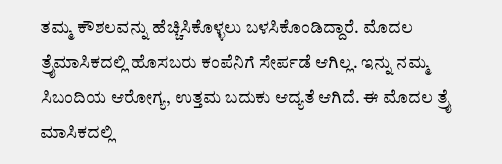ತಮ್ಮ ಕೌಶಲವನ್ನು ಹೆಚ್ಚಿಸಿಕೊಳ್ಳಲು ಬಳಸಿಕೊಂಡಿದ್ದಾರೆ. ಮೊದಲ ತ್ರೈಮಾಸಿಕದಲ್ಲಿ ಹೊಸಬರು ಕಂಪೆನಿಗೆ ಸೇರ್ಪಡೆ ಆಗಿಲ್ಲ. ಇನ್ನು ನಮ್ಮ ಸಿಬಂದಿಯ ಆರೋಗ್ಯ, ಉತ್ತಮ ಬದುಕು ಆದ್ಯತೆ ಆಗಿದೆ. ಈ ಮೊದಲ ತ್ರೈ ಮಾಸಿಕದಲ್ಲಿ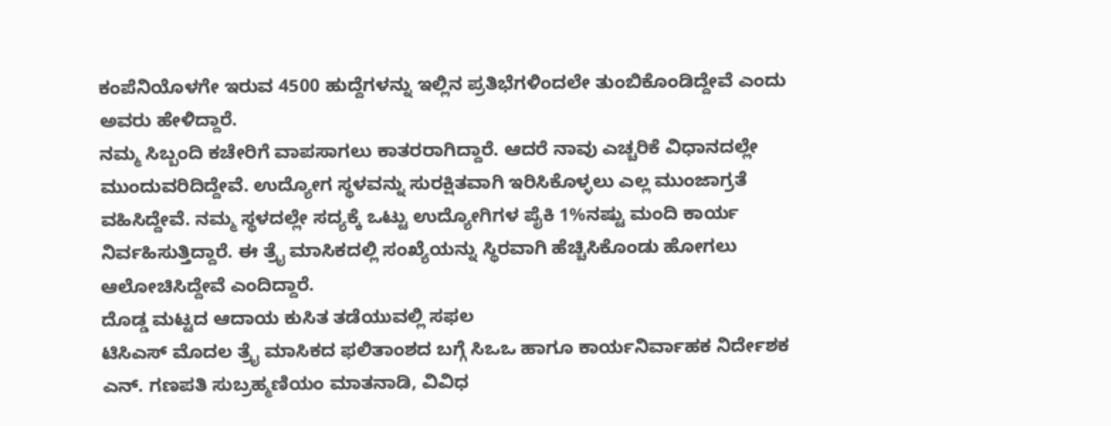ಕಂಪೆನಿಯೊಳಗೇ ಇರುವ 4500 ಹುದ್ದೆಗಳನ್ನು ಇಲ್ಲಿನ ಪ್ರತಿಭೆಗಳಿಂದಲೇ ತುಂಬಿಕೊಂಡಿದ್ದೇವೆ ಎಂದು ಅವರು ಹೇಳಿದ್ದಾರೆ.
ನಮ್ಮ ಸಿಬ್ಬಂದಿ ಕಚೇರಿಗೆ ವಾಪಸಾಗಲು ಕಾತರರಾಗಿದ್ದಾರೆ. ಆದರೆ ನಾವು ಎಚ್ಚರಿಕೆ ವಿಧಾನದಲ್ಲೇ ಮುಂದುವರಿದಿದ್ದೇವೆ. ಉದ್ಯೋಗ ಸ್ಥಳವನ್ನು ಸುರಕ್ಷಿತವಾಗಿ ಇರಿಸಿಕೊಳ್ಳಲು ಎಲ್ಲ ಮುಂಜಾಗ್ರತೆ ವಹಿಸಿದ್ದೇವೆ. ನಮ್ಮ ಸ್ಥಳದಲ್ಲೇ ಸದ್ಯಕ್ಕೆ ಒಟ್ಟು ಉದ್ಯೋಗಿಗಳ ಪೈಕಿ 1%ನಷ್ಟು ಮಂದಿ ಕಾರ್ಯ ನಿರ್ವಹಿಸುತ್ತಿದ್ದಾರೆ. ಈ ತ್ರೈ ಮಾಸಿಕದಲ್ಲಿ ಸಂಖ್ಯೆಯನ್ನು ಸ್ಥಿರವಾಗಿ ಹೆಚ್ಚಿಸಿಕೊಂಡು ಹೋಗಲು ಆಲೋಚಿಸಿದ್ದೇವೆ ಎಂದಿದ್ದಾರೆ.
ದೊಡ್ಡ ಮಟ್ಟದ ಆದಾಯ ಕುಸಿತ ತಡೆಯುವಲ್ಲಿ ಸಫಲ
ಟಿಸಿಎಸ್ ಮೊದಲ ತ್ರೈ ಮಾಸಿಕದ ಫಲಿತಾಂಶದ ಬಗ್ಗೆ ಸಿಒಒ ಹಾಗೂ ಕಾರ್ಯನಿರ್ವಾಹಕ ನಿರ್ದೇಶಕ ಎನ್. ಗಣಪತಿ ಸುಬ್ರಹ್ಮಣಿಯಂ ಮಾತನಾಡಿ, ವಿವಿಧ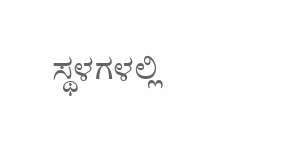ಸ್ಥಳಗಳಲ್ಲಿ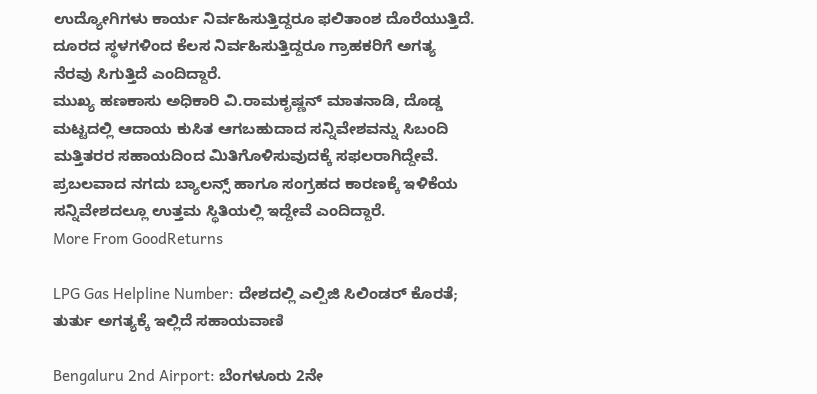ಉದ್ಯೋಗಿಗಳು ಕಾರ್ಯ ನಿರ್ವಹಿಸುತ್ತಿದ್ದರೂ ಫಲಿತಾಂಶ ದೊರೆಯುತ್ತಿದೆ. ದೂರದ ಸ್ಥಳಗಳಿಂದ ಕೆಲಸ ನಿರ್ವಹಿಸುತ್ತಿದ್ದರೂ ಗ್ರಾಹಕರಿಗೆ ಅಗತ್ಯ ನೆರವು ಸಿಗುತ್ತಿದೆ ಎಂದಿದ್ದಾರೆ.
ಮುಖ್ಯ ಹಣಕಾಸು ಅಧಿಕಾರಿ ವಿ.ರಾಮಕೃಷ್ಣನ್ ಮಾತನಾಡಿ, ದೊಡ್ಡ ಮಟ್ಟದಲ್ಲಿ ಆದಾಯ ಕುಸಿತ ಆಗಬಹುದಾದ ಸನ್ನಿವೇಶವನ್ನು ಸಿಬಂದಿ ಮತ್ತಿತರರ ಸಹಾಯದಿಂದ ಮಿತಿಗೊಳಿಸುವುದಕ್ಕೆ ಸಫಲರಾಗಿದ್ದೇವೆ. ಪ್ರಬಲವಾದ ನಗದು ಬ್ಯಾಲನ್ಸ್ ಹಾಗೂ ಸಂಗ್ರಹದ ಕಾರಣಕ್ಕೆ ಇಳಿಕೆಯ ಸನ್ನಿವೇಶದಲ್ಲೂ ಉತ್ತಮ ಸ್ಥಿತಿಯಲ್ಲಿ ಇದ್ದೇವೆ ಎಂದಿದ್ದಾರೆ.
More From GoodReturns

LPG Gas Helpline Number: ದೇಶದಲ್ಲಿ ಎಲ್ಪಿಜಿ ಸಿಲಿಂಡರ್ ಕೊರತೆ; ತುರ್ತು ಅಗತ್ಯಕ್ಕೆ ಇಲ್ಲಿದೆ ಸಹಾಯವಾಣಿ

Bengaluru 2nd Airport: ಬೆಂಗಳೂರು 2ನೇ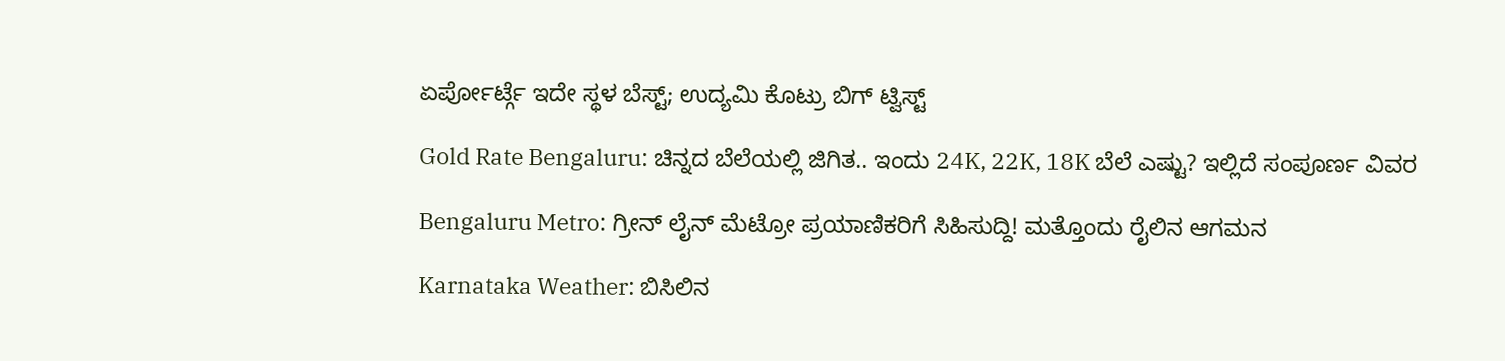ಏರ್ಪೋರ್ಟ್ಗೆ ಇದೇ ಸ್ಥಳ ಬೆಸ್ಟ್; ಉದ್ಯಮಿ ಕೊಟ್ರು ಬಿಗ್ ಟ್ವಿಸ್ಟ್

Gold Rate Bengaluru: ಚಿನ್ನದ ಬೆಲೆಯಲ್ಲಿ ಜಿಗಿತ.. ಇಂದು 24K, 22K, 18K ಬೆಲೆ ಎಷ್ಟು? ಇಲ್ಲಿದೆ ಸಂಪೂರ್ಣ ವಿವರ

Bengaluru Metro: ಗ್ರೀನ್ ಲೈನ್ ಮೆಟ್ರೋ ಪ್ರಯಾಣಿಕರಿಗೆ ಸಿಹಿಸುದ್ದಿ! ಮತ್ತೊಂದು ರೈಲಿನ ಆಗಮನ

Karnataka Weather: ಬಿಸಿಲಿನ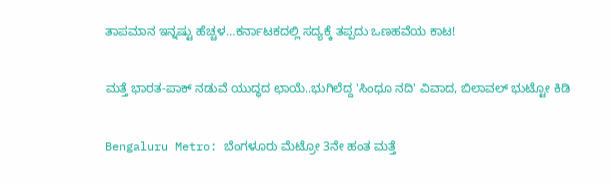ತಾಪಮಾನ ಇನ್ನಷ್ಟು ಹೆಚ್ಚಳ…ಕರ್ನಾಟಕದಲ್ಲಿ ಸದ್ಯಕ್ಕೆ ತಪ್ಪದು ಒಣಹವೆಯ ಕಾಟ!

ಮತ್ತೆ ಭಾರತ-ಪಾಕ್ ನಡುವೆ ಯುದ್ಧದ ಛಾಯೆ..ಭುಗಿಲೆದ್ದ 'ಸಿಂಧೂ ನದಿ' ವಿವಾದ, ಬಿಲಾವಲ್ ಭುಟ್ಟೋ ಕಿಡಿ

Bengaluru Metro: ಬೆಂಗಳೂರು ಮೆಟ್ರೋ 3ನೇ ಹಂತ ಮತ್ತೆ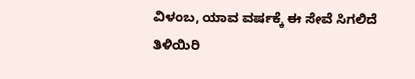ವಿಳಂಬ, ಯಾವ ವರ್ಷಕ್ಕೆ ಈ ಸೇವೆ ಸಿಗಲಿದೆ ತಿಳಿಯಿರಿ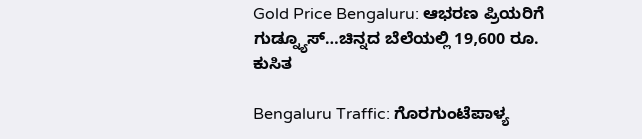Gold Price Bengaluru: ಆಭರಣ ಪ್ರಿಯರಿಗೆ ಗುಡ್ನ್ಯೂಸ್…ಚಿನ್ನದ ಬೆಲೆಯಲ್ಲಿ 19,600 ರೂ. ಕುಸಿತ

Bengaluru Traffic: ಗೊರಗುಂಟೆಪಾಳ್ಯ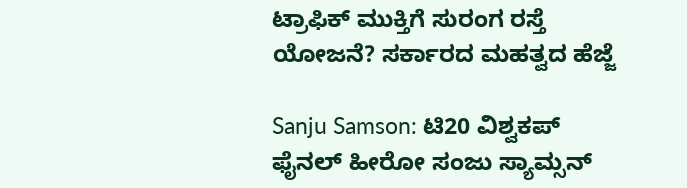ಟ್ರಾಫಿಕ್ ಮುಕ್ತಿಗೆ ಸುರಂಗ ರಸ್ತೆ ಯೋಜನೆ? ಸರ್ಕಾರದ ಮಹತ್ವದ ಹೆಜ್ಜೆ

Sanju Samson: ಟಿ20 ವಿಶ್ವಕಪ್ ಫೈನಲ್ ಹೀರೋ ಸಂಜು ಸ್ಯಾಮ್ಸನ್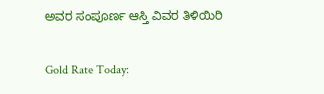ಅವರ ಸಂಪೂರ್ಣ ಆಸ್ತಿ ವಿವರ ತಿಳಿಯಿರಿ

Gold Rate Today: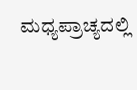ಮಧ್ಯಪ್ರಾಚ್ಯದಲ್ಲಿ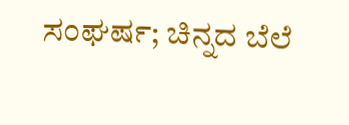ಸಂಘರ್ಷ; ಚಿನ್ನದ ಬೆಲೆ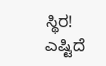ಸ್ಥಿರ! ಎಷ್ಟಿದೆ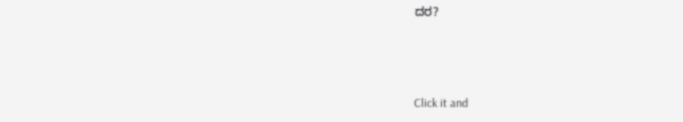ದರ?



Click it and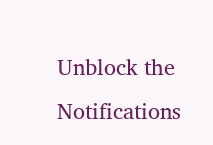Unblock the Notifications